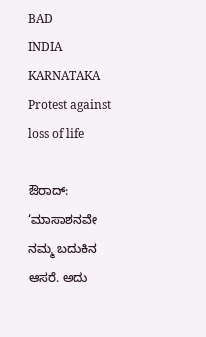BAD
INDIA
KARNATAKA
Protest against loss of life

ಔರಾದ್: ‘ಮಾಸಾಶನವೇ ನಮ್ಮ ಬದುಕಿನ ಆಸರೆ. ಅದು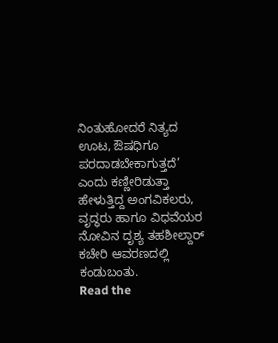ನಿಂತುಹೋದರೆ ನಿತ್ಯದ ಊಟ, ಔಷಧಿಗೂ ಪರದಾಡಬೇಕಾಗುತ್ತದೆ’ ಎಂದು ಕಣ್ಣೀರಿಡುತ್ತಾ ಹೇಳುತ್ತಿದ್ದ ಅಂಗವಿಕಲರು, ವೃದ್ಧರು ಹಾಗೂ ವಿಧವೆಯರ ನೋವಿನ ದೃಶ್ಯ ತಹಶೀಲ್ದಾರ್ ಕಚೇರಿ ಆವರಣದಲ್ಲಿ ಕಂಡುಬಂತು.
Read the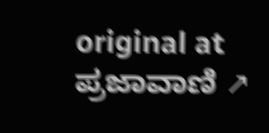original at ಪ್ರಜಾವಾಣಿ ↗